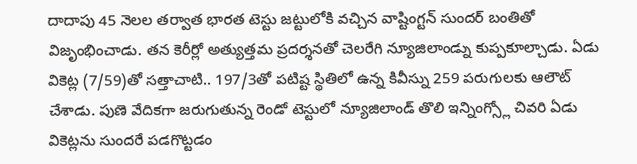దాదాపు 45 నెలల తర్వాత భారత టెస్టు జట్టులోకి వచ్చిన వాష్టింగ్టన్ సుందర్ బంతితో విజృంభించాడు. తన కెరీర్లో అత్యుత్తమ ప్రదర్శనతో చెలరేగి న్యూజిలాండ్ను కుప్పకూల్చాడు. ఏడు వికెట్ల (7/59)తో సత్తాచాటి.. 197/3తో పటిష్ట స్థితిలో ఉన్న కివీస్ను 259 పరుగులకు ఆలౌట్ చేశాడు. పుణె వేదికగా జరుగుతున్న రెండో టెస్టులో న్యూజిలాండ్ తొలి ఇన్నింగ్స్లో చివరి ఏడు వికెట్లను సుందరే పడగొట్టడం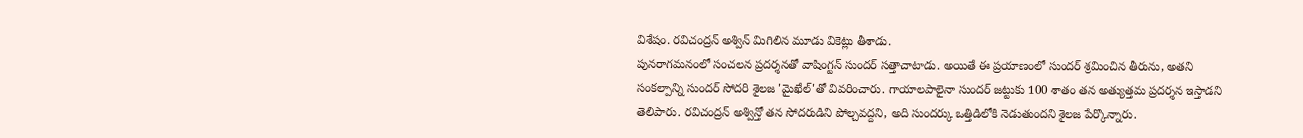విశేషం. రవిచంద్రన్ అశ్విన్ మిగిలిన మూడు వికెట్లు తీశాడు.
పునరాగమనంలో సంచలన ప్రదర్శనతో వాషింగ్టన్ సుందర్ సత్తాచాటాడు. అయితే ఈ ప్రయాణంలో సుందర్ శ్రమించిన తీరును, అతని సంకల్పాన్ని సుందర్ సోదరి శైలజ 'మైఖేల్'తో వివరించారు. గాయాలపాలైనా సుందర్ జట్టుకు 100 శాతం తన అత్యుత్తమ ప్రదర్శన ఇస్తాడని తెలిపారు. రవిచంద్రన్ అశ్విన్తో తన సోదరుడిని పోల్చవద్దని, అది సుందర్కు ఒత్తిడిలోకి నెడుతుందని శైలజ పేర్కొన్నారు.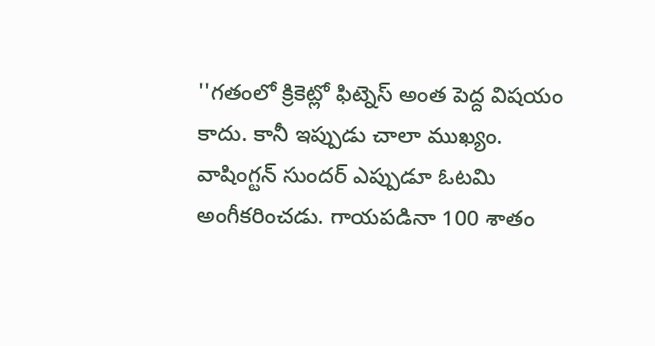''గతంలో క్రికెట్లో ఫిట్నెస్ అంత పెద్ద విషయం కాదు. కానీ ఇప్పుడు చాలా ముఖ్యం. వాషింగ్టన్ సుందర్ ఎప్పుడూ ఓటమి అంగీకరించడు. గాయపడినా 100 శాతం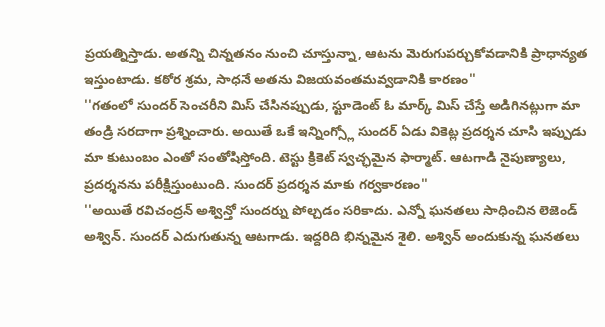ప్రయత్నిస్తాడు. అతన్ని చిన్నతనం నుంచి చూస్తున్నా, ఆటను మెరుగుపర్చుకోవడానికి ప్రాధాన్యత ఇస్తుంటాడు. కఠోర శ్రమ, సాధనే అతను విజయవంతమవ్వడానికి కారణం''
''గతంలో సుందర్ సెంచరీని మిస్ చేసినప్పుడు, స్టూడెంట్ ఓ మార్క్ మిస్ చేస్తే అడిగినట్లుగా మా తండ్రి సరదాగా ప్రశ్నించారు. అయితే ఒకే ఇన్నింగ్స్లో సుందర్ ఏడు వికెట్ల ప్రదర్శన చూసి ఇప్పుడు మా కుటుంబం ఎంతో సంతోషిస్తోంది. టెస్టు క్రికెట్ స్వచ్ఛమైన ఫార్మాట్. ఆటగాడి నైపుణ్యాలు, ప్రదర్శనను పరీక్షిస్తుంటుంది. సుందర్ ప్రదర్శన మాకు గర్వకారణం''
''అయితే రవిచంద్రన్ అశ్విన్తో సుందర్ను పోల్చడం సరికాదు. ఎన్నో ఘనతలు సాధించిన లెజెండ్ అశ్విన్. సుందర్ ఎదుగుతున్న ఆటగాడు. ఇద్దరిది భిన్నమైన శైలి. అశ్విన్ అందుకున్న ఘనతలు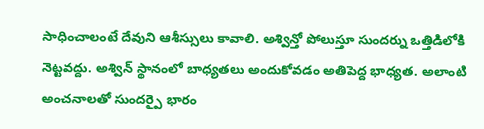సాధించాలంటే దేవుని ఆశీస్సులు కావాలి. అశ్విన్తో పోలుస్తూ సుందర్ను ఒత్తిడిలోకి నెట్టవద్దు. అశ్విన్ స్థానంలో బాధ్యతలు అందుకోవడం అతిపెద్ద భాధ్యత. అలాంటి అంచనాలతో సుందర్పై భారం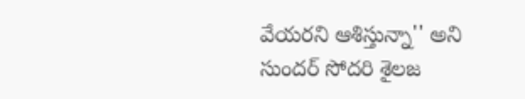వేయరని ఆశిస్తున్నా'' అని సుందర్ సోదరి శైలజ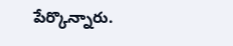పేర్కొన్నారు.